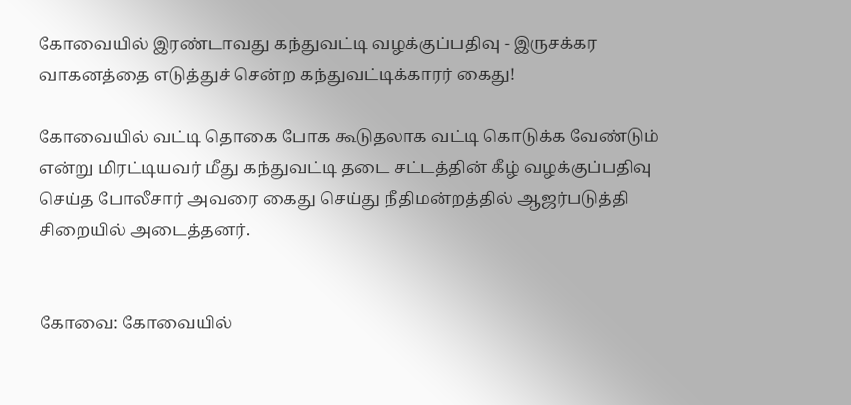கோவையில் இரண்டாவது கந்துவட்டி வழக்குப்பதிவு - இருசக்கர வாகனத்தை எடுத்துச் சென்ற கந்துவட்டிக்காரர் கைது!

கோவையில் வட்டி தொகை போக கூடுதலாக வட்டி கொடுக்க வேண்டும் என்று மிரட்டியவர் மீது கந்துவட்டி தடை சட்டத்தின் கீழ் வழக்குப்பதிவு செய்த போலீசார் அவரை கைது செய்து நீதிமன்றத்தில் ஆஜர்படுத்தி சிறையில் அடைத்தனர்.


கோவை: கோவையில்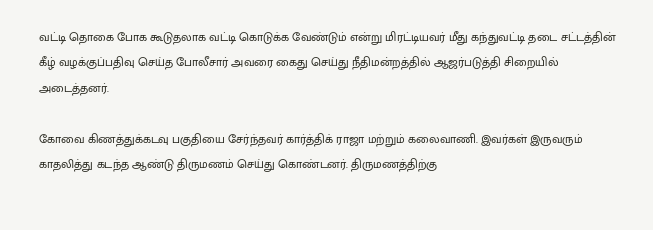வட்டி தொகை போக கூடுதலாக வட்டி கொடுக்க வேண்டும் என்று மிரட்டியவர் மீது கந்துவட்டி தடை சட்டத்தின் கீழ் வழக்குப்பதிவு செய்த போலீசார் அவரை கைது செய்து நீதிமன்றத்தில் ஆஜர்படுத்தி சிறையில் அடைத்தனர்.

கோவை கிணத்துக்கடவு பகுதியை சேர்ந்தவர் கார்த்திக் ராஜா மற்றும் கலைவாணி. இவர்கள் இருவரும் காதலித்து கடந்த ஆண்டு திருமணம் செய்து கொண்டனர். திருமணத்திற்கு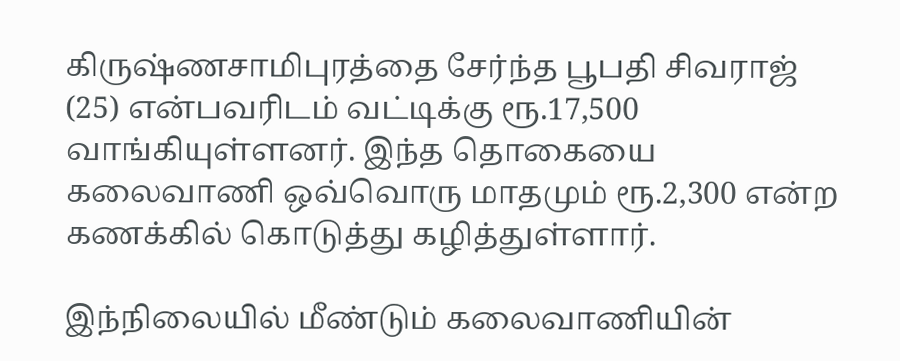கிருஷ்ணசாமிபுரத்தை சேர்ந்த பூபதி சிவராஜ் (25) என்பவரிடம் வட்டிக்கு ரூ.17,500 வாங்கியுள்ளனர். இந்த தொகையை கலைவாணி ஒவ்வொரு மாதமும் ரூ.2,300 என்ற கணக்கில் கொடுத்து கழித்துள்ளார்.

இந்நிலையில் மீண்டும் கலைவாணியின்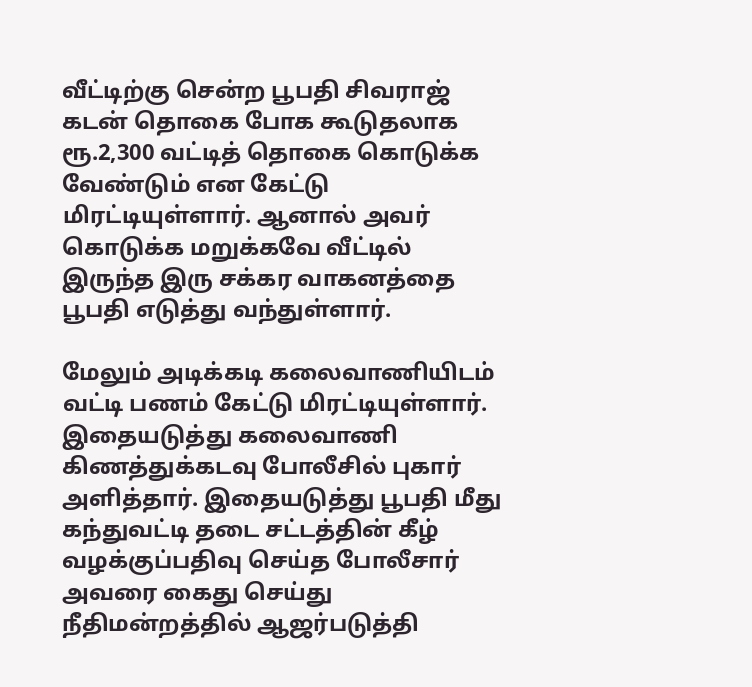வீட்டிற்கு சென்ற பூபதி சிவராஜ் கடன் தொகை போக கூடுதலாக ரூ.2,300 வட்டித் தொகை கொடுக்க வேண்டும் என கேட்டு மிரட்டியுள்ளார். ஆனால் அவர் கொடுக்க மறுக்கவே வீட்டில் இருந்த இரு சக்கர வாகனத்தை பூபதி எடுத்து வந்துள்ளார்.

மேலும் அடிக்கடி கலைவாணியிடம் வட்டி பணம் கேட்டு மிரட்டியுள்ளார். இதையடுத்து கலைவாணி கிணத்துக்கடவு போலீசில் புகார் அளித்தார். இதையடுத்து பூபதி மீது கந்துவட்டி தடை சட்டத்தின் கீழ் வழக்குப்பதிவு செய்த போலீசார் அவரை கைது செய்து நீதிமன்றத்தில் ஆஜர்படுத்தி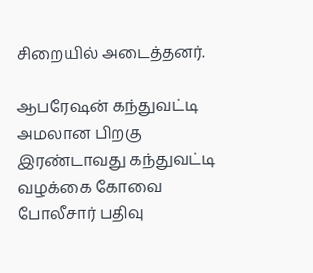சிறையில் அடைத்தனர்.

ஆபரேஷன் கந்துவட்டி அமலான பிறகு இரண்டாவது கந்துவட்டி வழக்கை கோவை போலீசார் பதிவு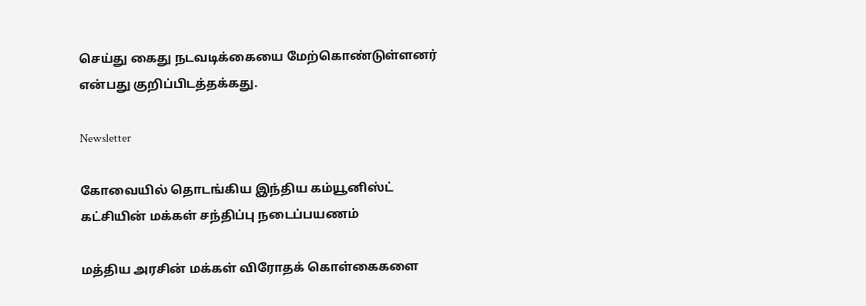செய்து கைது நடவடிக்கையை மேற்கொண்டுள்ளனர் என்பது குறிப்பிடத்தக்கது.

Newsletter

கோவையில் தொடங்கிய இந்திய கம்யூனிஸ்ட் கட்சியின் மக்கள் சந்திப்பு நடைப்பயணம்

மத்திய அரசின் மக்கள் விரோதக் கொள்கைகளை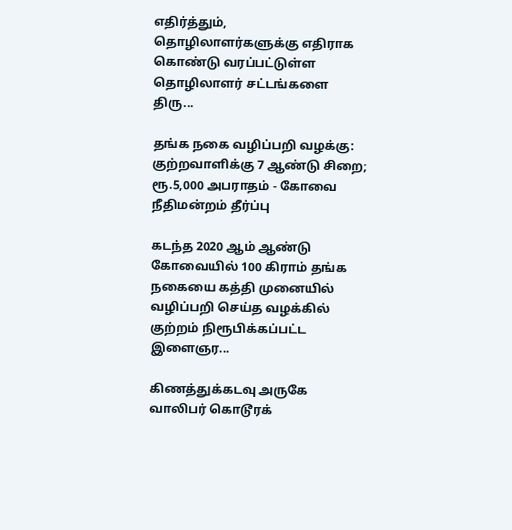எதிர்த்தும், தொழிலாளர்களுக்கு எதிராக கொண்டு வரப்பட்டுள்ள தொழிலாளர் சட்டங்களை திரு...

தங்க நகை வழிப்பறி வழக்கு: குற்றவாளிக்கு 7 ஆண்டு சிறை; ரூ.5,000 அபராதம் - கோவை நீதிமன்றம் தீர்ப்பு

கடந்த 2020 ஆம் ஆண்டு கோவையில் 100 கிராம் தங்க நகையை கத்தி முனையில் வழிப்பறி செய்த வழக்கில் குற்றம் நிரூபிக்கப்பட்ட இளைஞர...

கிணத்துக்கடவு அருகே வாலிபர் கொடூரக்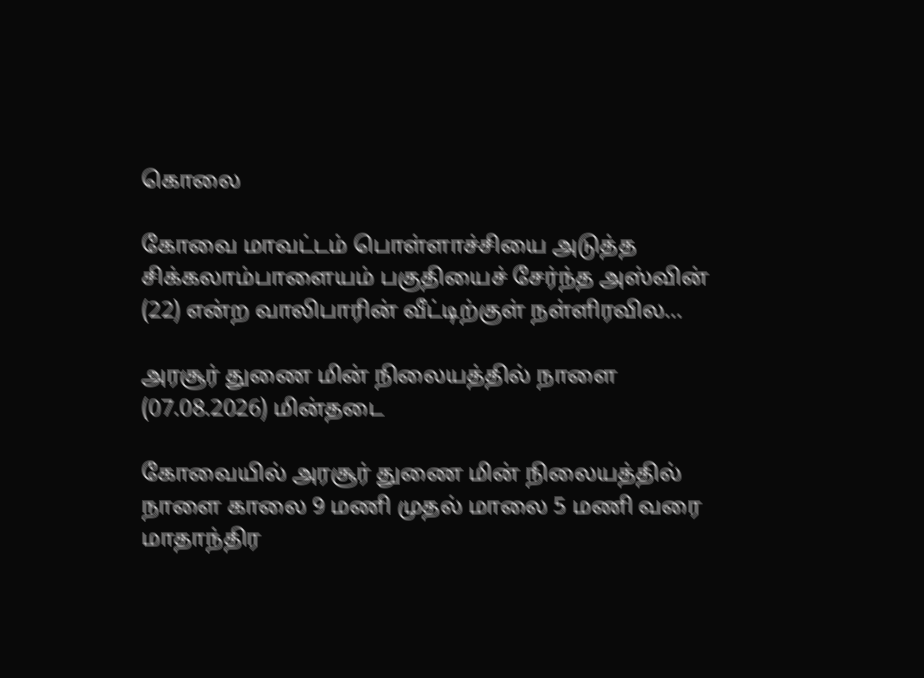கொலை

கோவை மாவட்டம் பொள்ளாச்சியை அடுத்த சிக்கலாம்பாளையம் பகுதியைச் சேர்ந்த அஸ்வின் (22) என்ற வாலிபாரின் வீட்டிற்குள் நள்ளிரவில...

அரசூர் துணை மின் நிலையத்தில் நாளை (07.08.2026) மின்தடை

கோவையில் அரசூர் துணை மின் நிலையத்தில் நாளை காலை 9 மணி முதல் மாலை 5 மணி வரை மாதாந்திர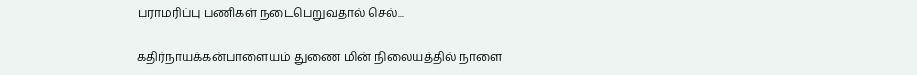பராமரிப்பு பணிகள் நடைபெறுவதால் செல்...

கதிர்நாயக்கன்பாளையம் துணை மின் நிலையத்தில் நாளை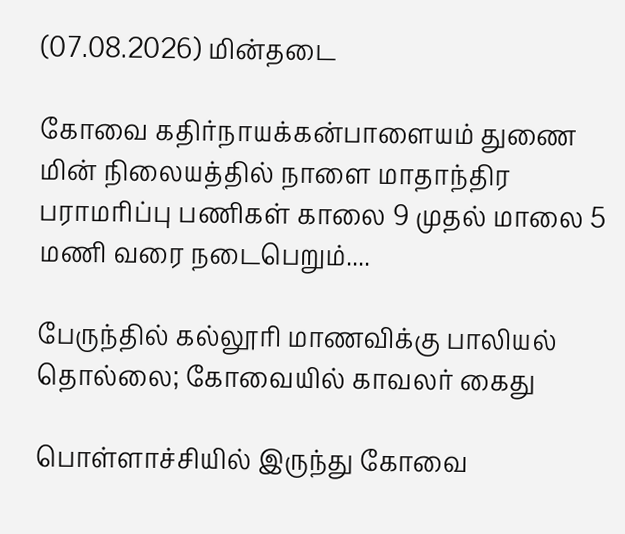(07.08.2026) மின்தடை

கோவை கதிர்நாயக்கன்பாளையம் துணை மின் நிலையத்தில் நாளை மாதாந்திர பராமரிப்பு பணிகள் காலை 9 முதல் மாலை 5 மணி வரை நடைபெறும்....

பேருந்தில் கல்லூரி மாணவிக்கு பாலியல் தொல்லை; கோவையில் காவலர் கைது

பொள்ளாச்சியில் இருந்து கோவை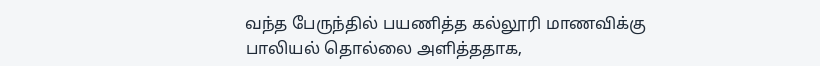வந்த பேருந்தில் பயணித்த கல்லூரி மாணவிக்கு பாலியல் தொல்லை அளித்ததாக,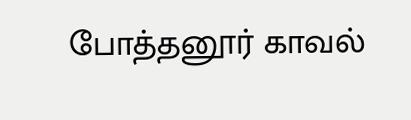போத்தனூர் காவல்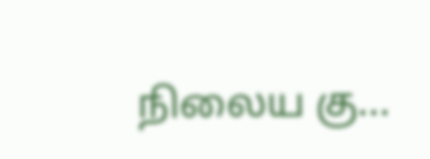நிலைய கு...